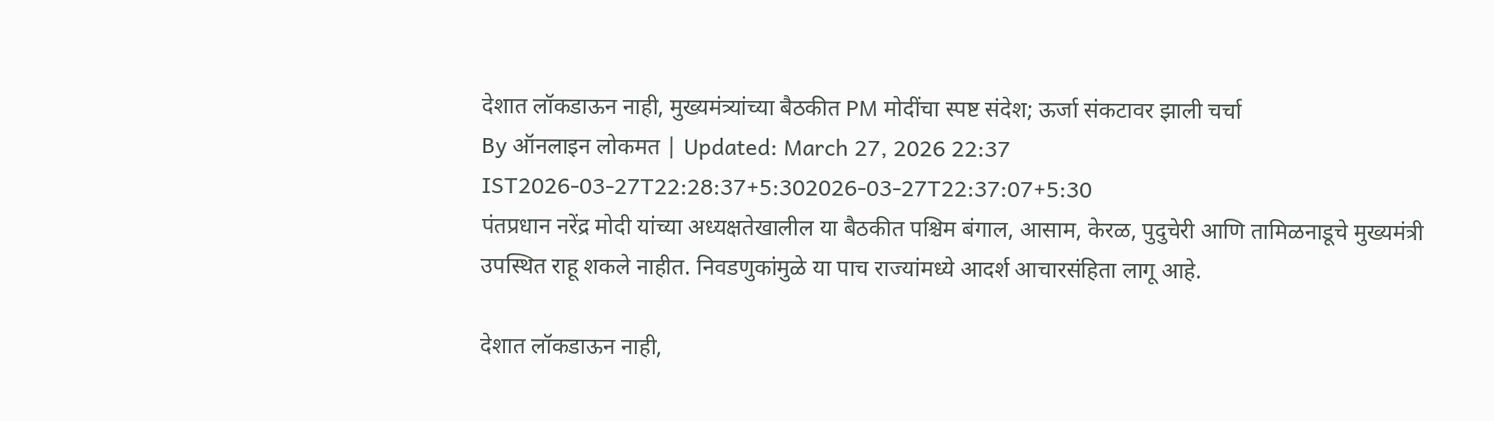देशात लॉकडाऊन नाही, मुख्यमंत्र्यांच्या बैठकीत PM मोदींचा स्पष्ट संदेश; ऊर्जा संकटावर झाली चर्चा
By ऑनलाइन लोकमत | Updated: March 27, 2026 22:37 IST2026-03-27T22:28:37+5:302026-03-27T22:37:07+5:30
पंतप्रधान नरेंद्र मोदी यांच्या अध्यक्षतेखालील या बैठकीत पश्चिम बंगाल, आसाम, केरळ, पुदुचेरी आणि तामिळनाडूचे मुख्यमंत्री उपस्थित राहू शकले नाहीत. निवडणुकांमुळे या पाच राज्यांमध्ये आदर्श आचारसंहिता लागू आहे.

देशात लॉकडाऊन नाही,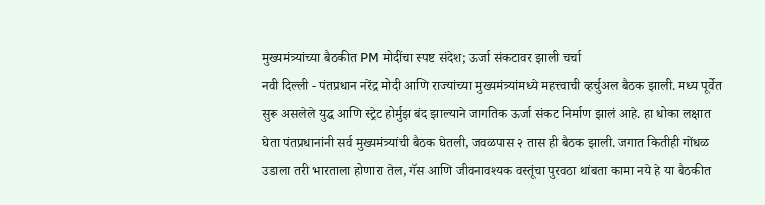मुख्यमंत्र्यांच्या बैठकीत PM मोदींचा स्पष्ट संदेश; ऊर्जा संकटावर झाली चर्चा
नवी दिल्ली - पंतप्रधान नरेंद्र मोदी आणि राज्यांच्या मुख्यमंत्र्यांमध्ये महत्त्वाची व्हर्चुअल बैठक झाली. मध्य पूर्वेत सुरू असलेले युद्ध आणि स्ट्रेट होर्मुझ बंद झाल्याने जागतिक ऊर्जा संकट निर्माण झालं आहे. हा धोका लक्षात घेता पंतप्रधानांनी सर्व मुख्यमंत्र्यांची बैठक घेतली, जवळपास २ तास ही बैठक झाली. जगात कितीही गोंधळ उडाला तरी भारताला होणारा तेल, गॅस आणि जीवनावश्यक वस्तूंचा पुरवठा थांबता कामा नये हे या बैठकीत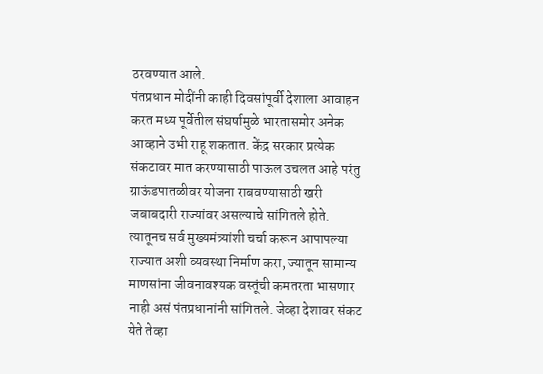ठरवण्यात आले.
पंतप्रधान मोदींनी काही दिवसांपूर्वी देशाला आवाहन करत मध्य पूर्वेतील संघर्षामुळे भारतासमोर अनेक आव्हाने उभी राहू शकतात. केंद्र सरकार प्रत्येक संकटावर मात करण्यासाठी पाऊल उचलत आहे परंतु ग्राऊंडपातळीवर योजना राबवण्यासाठी खरी जबाबदारी राज्यांवर असल्याचे सांगितले होते. त्यातूनच सर्व मुख्यमंत्र्यांशी चर्चा करून आपापल्या राज्यात अशी व्यवस्था निर्माण करा, ज्यातून सामान्य माणसांना जीवनावश्यक वस्तूंची कमतरता भासणार नाही असं पंतप्रधानांनी सांगितले. जेव्हा देशावर संकट येते तेव्हा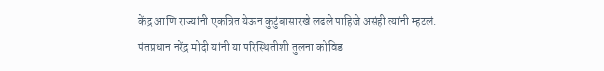केंद्र आणि राज्यांनी एकत्रित येऊन कुटुंबासारखे लढले पाहिजे असंही त्यांनी म्हटलं.
पंतप्रधान नरेंद्र मोदी यांनी या परिस्थितीशी तुलना कोविड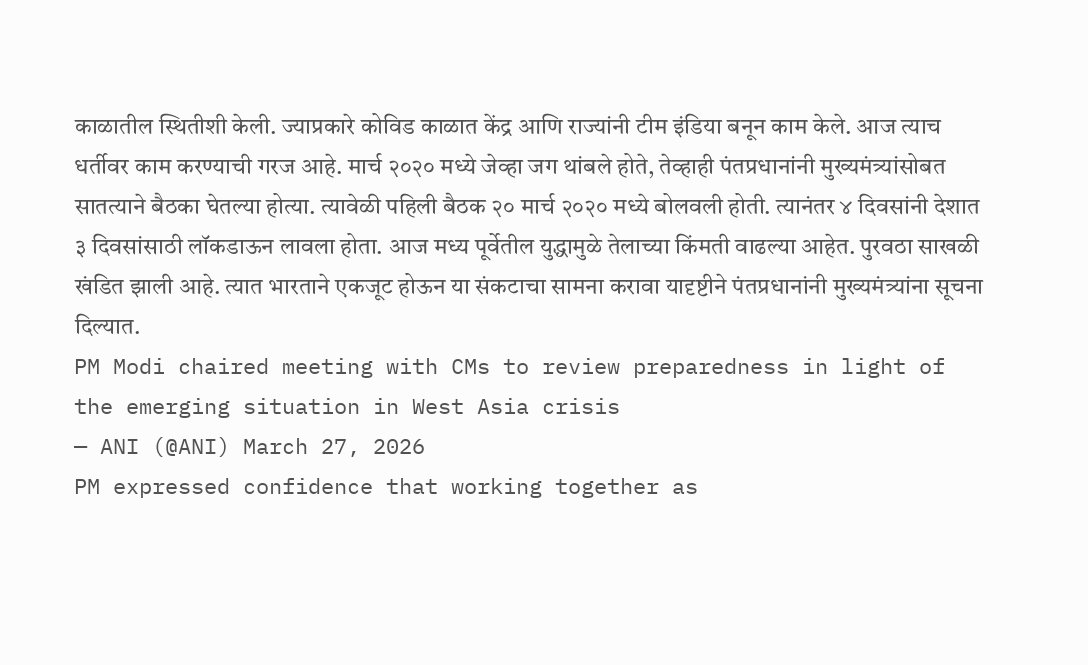काळातील स्थितीशी केली. ज्याप्रकारे कोविड काळात केंद्र आणि राज्यांनी टीम इंडिया बनून काम केले. आज त्याच धर्तीवर काम करण्याची गरज आहे. मार्च २०२० मध्ये जेव्हा जग थांबले होते, तेव्हाही पंतप्रधानांनी मुख्यमंत्र्यांसोबत सातत्याने बैठका घेतल्या होत्या. त्यावेळी पहिली बैठक २० मार्च २०२० मध्ये बोलवली होती. त्यानंतर ४ दिवसांनी देशात ३ दिवसांसाठी लॉकडाऊन लावला होता. आज मध्य पूर्वेतील युद्धामुळे तेलाच्या किंमती वाढल्या आहेत. पुरवठा साखळी खंडित झाली आहे. त्यात भारताने एकजूट होऊन या संकटाचा सामना करावा यादृष्टीने पंतप्रधानांनी मुख्यमंत्र्यांना सूचना दिल्यात.
PM Modi chaired meeting with CMs to review preparedness in light of the emerging situation in West Asia crisis
— ANI (@ANI) March 27, 2026
PM expressed confidence that working together as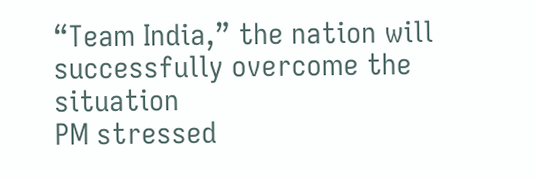“Team India,” the nation will successfully overcome the situation
PM stressed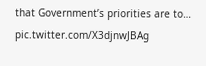that Government’s priorities are to… pic.twitter.com/X3djnwJBAg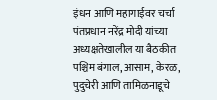इंधन आणि महागाईवर चर्चा
पंतप्रधान नरेंद्र मोदी यांच्या अध्यक्षतेखालील या बैठकीत पश्चिम बंगाल, आसाम, केरळ, पुदुचेरी आणि तामिळनाडूचे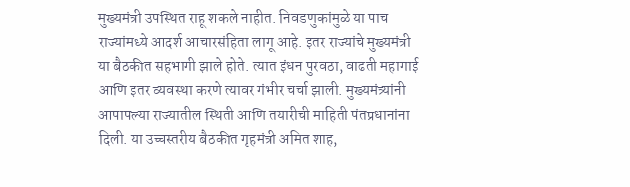मुख्यमंत्री उपस्थित राहू शकले नाहीत. निवडणुकांमुळे या पाच राज्यांमध्ये आदर्श आचारसंहिता लागू आहे. इतर राज्यांचे मुख्यमंत्री या बैठकीत सहभागी झाले होते. त्यात इंधन पुरवठा, वाढती महागाई आणि इतर व्यवस्था करणे त्यावर गंभीर चर्चा झाली. मुख्यमंत्र्यांनी आपापल्या राज्यातील स्थिती आणि तयारीची माहिती पंतप्रधानांना दिली. या उच्चस्तरीय बैठकीत गृहमंत्री अमित शाह,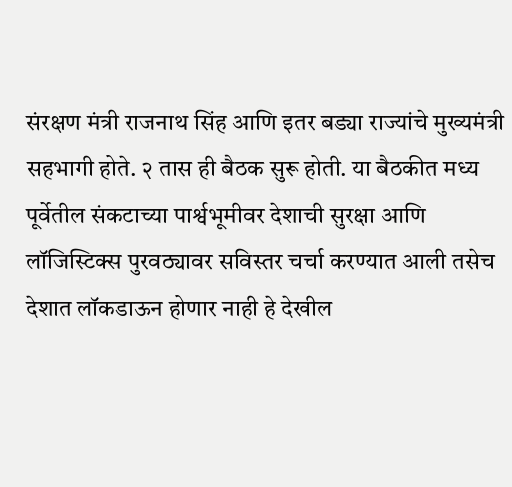संरक्षण मंत्री राजनाथ सिंह आणि इतर बड्या राज्यांचे मुख्यमंत्री सहभागी होते. २ तास ही बैठक सुरू होती. या बैठकीत मध्य पूर्वेतील संकटाच्या पार्श्वभूमीवर देशाची सुरक्षा आणि लॉजिस्टिक्स पुरवठ्यावर सविस्तर चर्चा करण्यात आली तसेच देशात लॉकडाऊन होणार नाही हे देखील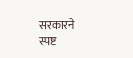सरकारने स्पष्ट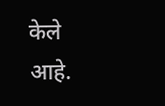केले आहे.